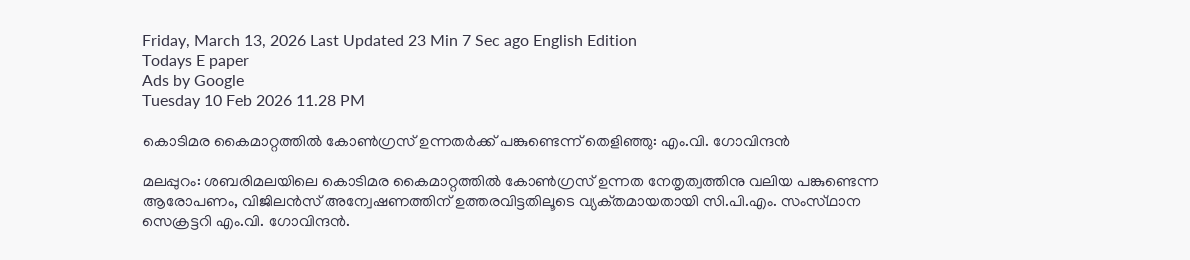Friday, March 13, 2026 Last Updated 23 Min 7 Sec ago English Edition
Todays E paper
Ads by Google
Tuesday 10 Feb 2026 11.28 PM

കൊടിമര കൈമാറ്റത്തില്‍ കോണ്‍ഗ്രസ്‌ ഉന്നതര്‍ക്ക്‌ പങ്കുണ്ടെന്ന്‌ തെളിഞ്ഞു: എം.വി. ഗോവിന്ദന്‍

മലപ്പുറം: ശബരിമലയിലെ കൊടിമര കൈമാറ്റത്തില്‍ കോണ്‍ഗ്രസ്‌ ഉന്നത നേതൃത്വത്തിനു വലിയ പങ്കുണ്ടെന്ന ആരോപണം, വിജിലന്‍സ്‌ അന്വേഷണത്തിന്‌ ഉത്തരവിട്ടതിലൂടെ വ്യക്‌തമായതായി സി.പി.എം. സംസ്‌ഥാന സെക്രട്ടറി എം.വി. ഗോവിന്ദന്‍.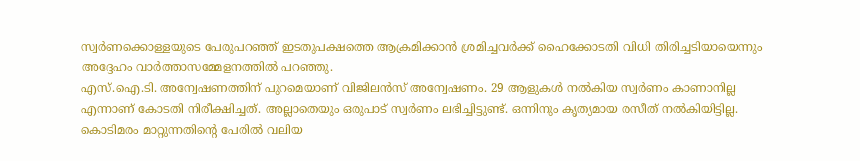സ്വര്‍ണക്കൊള്ളയുടെ പേരുപറഞ്ഞ്‌ ഇടതുപക്ഷത്തെ ആക്രമിക്കാന്‍ ശ്രമിച്ചവര്‍ക്ക്‌ ഹൈക്കോടതി വിധി തിരിച്ചടിയായെന്നും അദ്ദേഹം വാര്‍ത്താസമ്മേളനത്തില്‍ പറഞ്ഞു.
എസ്‌.ഐ.ടി. അന്വേഷണത്തിന്‌ പുറമെയാണ്‌ വിജിലന്‍സ്‌ അന്വേഷണം. 29 ആളുകള്‍ നല്‍കിയ സ്വര്‍ണം കാണാനില്ല എന്നാണ്‌ കോടതി നിരീക്ഷിച്ചത്‌. അല്ലാതെയും ഒരുപാട്‌ സ്വര്‍ണം ലഭിച്ചിട്ടുണ്ട്‌. ഒന്നിനും കൃത്യമായ രസീത്‌ നല്‍കിയിട്ടില്ല. കൊടിമരം മാറ്റുന്നതിന്റെ പേരില്‍ വലിയ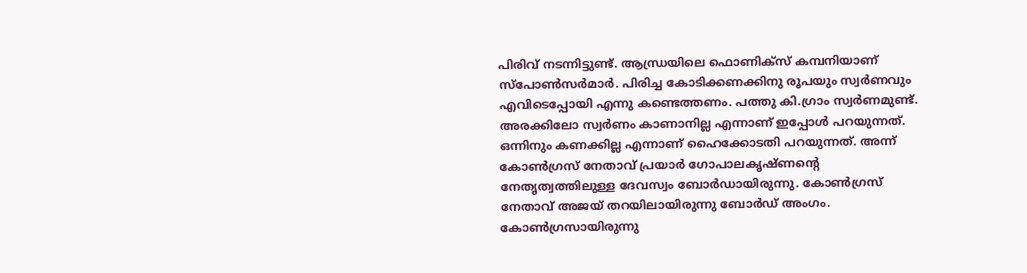പിരിവ്‌ നടന്നിട്ടുണ്ട്‌. ആന്ധ്രയിലെ ഫൊണിക്‌സ്‌ കമ്പനിയാണ്‌ സ്‌പോണ്‍സര്‍മാര്‍. പിരിച്ച കോടിക്കണക്കിനു രൂപയും സ്വര്‍ണവും എവിടെപ്പോയി എന്നു കണ്ടെത്തണം. പത്തു കി.ഗ്രാം സ്വര്‍ണമുണ്ട്‌. അരക്കിലോ സ്വര്‍ണം കാണാനില്ല എന്നാണ്‌ ഇപ്പോള്‍ പറയുന്നത്‌.
ഒന്നിനും കണക്കില്ല എന്നാണ്‌ ഹൈക്കോടതി പറയുന്നത്‌. അന്ന്‌ കോണ്‍ഗ്രസ്‌ നേതാവ്‌ പ്രയാര്‍ ഗോപാലകൃഷ്‌ണന്റെ നേതൃത്വത്തിലുള്ള ദേവസ്വം ബോര്‍ഡായിരുന്നു. കോണ്‍ഗ്രസ്‌ നേതാവ്‌ അജയ്‌ തറയിലായിരുന്നു ബോര്‍ഡ്‌ അംഗം. കോണ്‍ഗ്രസായിരുന്നു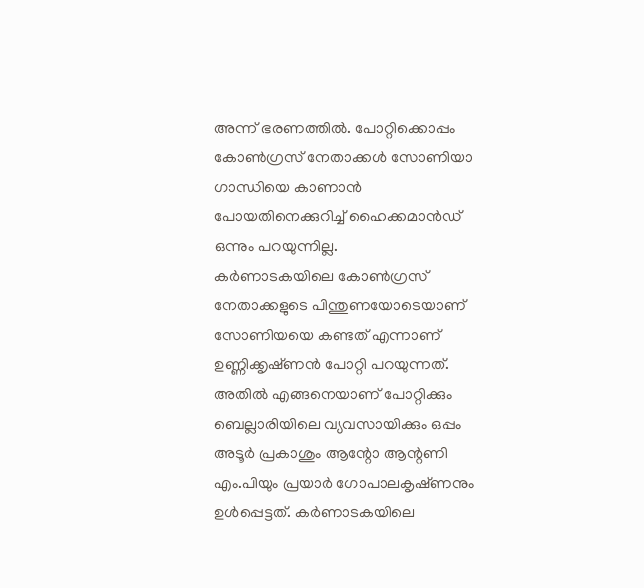അന്ന്‌ ഭരണത്തില്‍. പോറ്റിക്കൊപ്പം കോണ്‍ഗ്രസ്‌ നേതാക്കള്‍ സോണിയാ ഗാന്ധിയെ കാണാന്‍ പോയതിനെക്കുറിച്ച്‌ ഹൈക്കമാന്‍ഡ്‌ ഒന്നും പറയുന്നില്ല.
കര്‍ണാടകയിലെ കോണ്‍ഗ്രസ്‌ നേതാക്കളുടെ പിന്തുണയോടെയാണ്‌ സോണിയയെ കണ്ടത്‌ എന്നാണ്‌ ഉണ്ണിക്കൃഷ്‌ണന്‍ പോറ്റി പറയുന്നത്‌. അതില്‍ എങ്ങനെയാണ്‌ പോറ്റിക്കും ബെല്ലാരിയിലെ വ്യവസായിക്കും ഒപ്പം അടൂര്‍ പ്രകാശും ആന്റോ ആന്റണി എം.പിയും പ്രയാര്‍ ഗോപാലകൃഷ്‌ണനും ഉള്‍പ്പെട്ടത്‌. കര്‍ണാടകയിലെ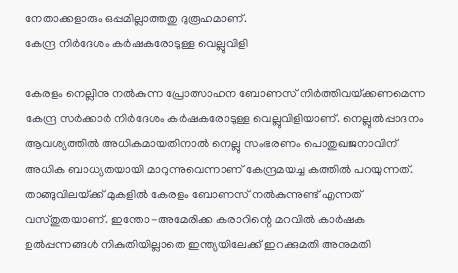നേതാക്കളാരും ഒപ്പമില്ലാത്തതു ദുരൂഹമാണ്‌.
കേന്ദ്ര നിര്‍ദേശം കര്‍ഷകരോടുള്ള വെല്ലുവിളി

കേരളം നെല്ലിനു നല്‍കുന്ന പ്രോത്സാഹന ബോണസ്‌ നിര്‍ത്തിവയ്‌ക്കണമെന്ന കേന്ദ്ര സര്‍ക്കാര്‍ നിര്‍ദേശം കര്‍ഷകരോടുള്ള വെല്ലുവിളിയാണ്‌. നെല്ലുല്‍പ്പാദനം ആവശ്യത്തില്‍ അധികമായതിനാല്‍ നെല്ലു സംഭരണം പൊതുഖജനാവിന്‌ അധിക ബാധ്യതയായി മാറുന്നുവെന്നാണ്‌ കേന്ദ്രമയച്ച കത്തില്‍ പറയുന്നത്‌.
താങ്ങുവിലയ്‌ക്ക്‌ മുകളില്‍ കേരളം ബോണസ്‌ നല്‍കുന്നുണ്ട്‌ എന്നത്‌ വസ്‌തുതയാണ്‌. ഇന്തോ-അമേരിക്ക കരാറിന്റെ മറവില്‍ കാര്‍ഷക ഉല്‍പ്പന്നങ്ങള്‍ നികുതിയില്ലാതെ ഇന്ത്യയിലേക്ക്‌ ഇറക്കുമതി അനുമതി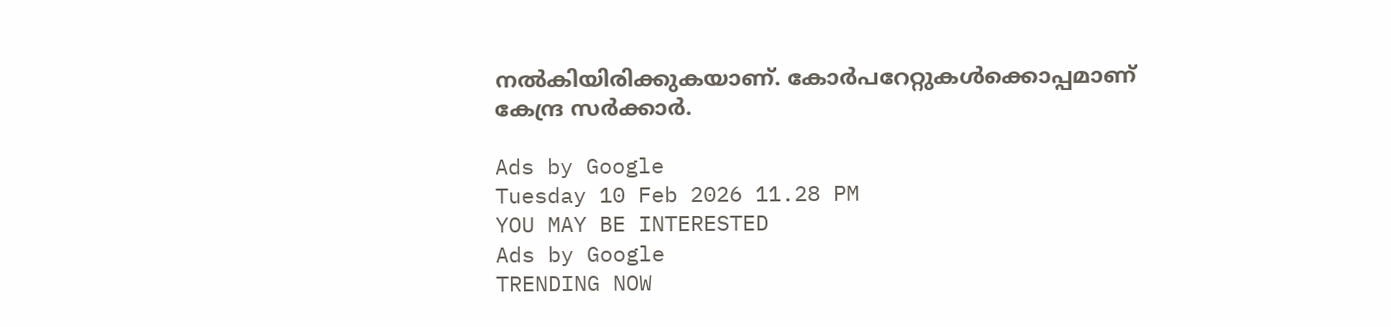നല്‍കിയിരിക്കുകയാണ്‌. കോര്‍പറേറ്റുകള്‍ക്കൊപ്പമാണ്‌ കേന്ദ്ര സര്‍ക്കാര്‍.

Ads by Google
Tuesday 10 Feb 2026 11.28 PM
YOU MAY BE INTERESTED
Ads by Google
TRENDING NOW